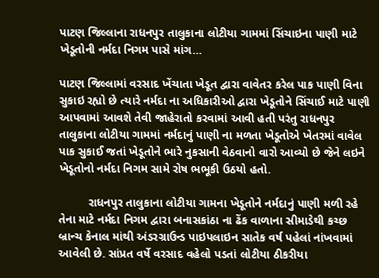પાટણ જિલ્લાના રાધનપુર તાલુકાના લોટીયા ગામમાં સિંચાઇના પાણી માટે ખેડૂતોની નર્મદા નિગમ પાસે માંગ…

પાટણ જિલ્લામાં વરસાદ ખેંચાતા ખેડૂત દ્વારા વાવેતર કરેલ પાક પાણી વિના સુકાઇ રહ્યો છે ત્યારે નર્મદા ના અધિકારીઓ દ્વારા ખેડૂતોને સિંચાઈ માટે પાણી આપવામાં આવશે તેવી જાહેરાતો કરવામાં આવી હતી પરંતુ રાધનપુર તાલુકાના લોટીયા ગામમાં નર્મદાનું પાણી ના મળતા ખેડૂતોએ ખેતરમાં વાવેલ પાક સુકાઈ જતાં ખેડૂતોને ભારે નુકસાની વેઠવાનો વારો આવ્યો છે જેને લઇને ખેડૂતોનો નર્મદા નિગમ સામે રોષ ભભૂકી ઉઠયો હતો.

         રાધનપુર તાલુકાના લોટીયા ગામના ખેડૂતોને નર્મદાનું પાણી મળી રહે તેના માટે નર્મદા નિગમ દ્વારા બનાસકાંઠા ના ઢેંક વાળાના સીમાડેથી કચ્છ બ્રાન્ચ કેનાલ માંથી અંડરગ્રાઉન્ડ પાઇપલાઇન સાતેક વર્ષ પહેલાં નાંખવામાં આવેલી છે. સાંપ્રત વર્ષે વરસાદ વહેલો પડતાં લોટીયા ઠીકરીયા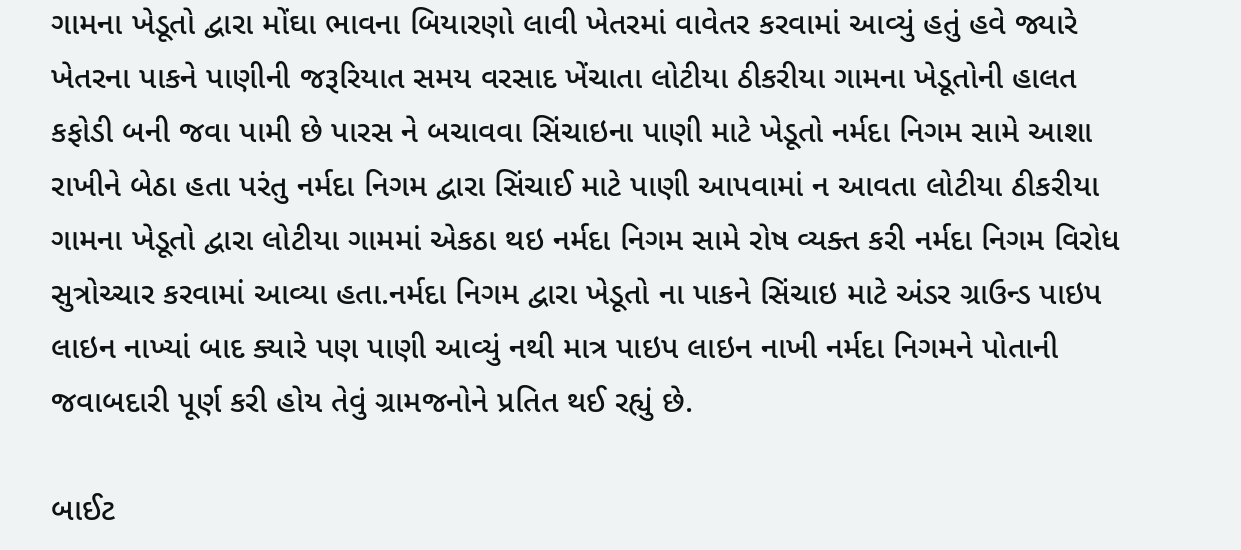ગામના ખેડૂતો દ્વારા મોંઘા ભાવના બિયારણો લાવી ખેતરમાં વાવેતર કરવામાં આવ્યું હતું હવે જ્યારે ખેતરના પાકને પાણીની જરૂરિયાત સમય વરસાદ ખેંચાતા લોટીયા ઠીકરીયા ગામના ખેડૂતોની હાલત કફોડી બની જવા પામી છે પારસ ને બચાવવા સિંચાઇના પાણી માટે ખેડૂતો નર્મદા નિગમ સામે આશા રાખીને બેઠા હતા પરંતુ નર્મદા નિગમ દ્વારા સિંચાઈ માટે પાણી આપવામાં ન આવતા લોટીયા ઠીકરીયા ગામના ખેડૂતો દ્વારા લોટીયા ગામમાં એકઠા થઇ નર્મદા નિગમ સામે રોષ વ્યક્ત કરી નર્મદા નિગમ વિરોધ સુત્રોચ્ચાર કરવામાં આવ્યા હતા.નર્મદા નિગમ દ્વારા ખેડૂતો ના પાકને સિંચાઇ માટે અંડર ગ્રાઉન્ડ પાઇપ લાઇન નાખ્યાં બાદ ક્યારે પણ પાણી આવ્યું નથી માત્ર પાઇપ લાઇન નાખી નર્મદા નિગમને પોતાની જવાબદારી પૂર્ણ કરી હોય તેવું ગ્રામજનોને પ્રતિત થઈ રહ્યું છે.

બાઈટ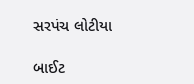સરપંચ લોટીયા

બાઈટ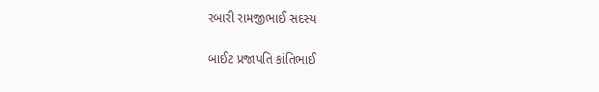રબારી રામજીભાઈ સદસ્ય

બાઈટ પ્રજાપતિ કાંતિભાઈ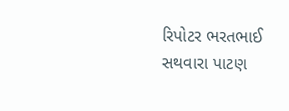રિપોટર ભરતભાઈ સથવારા પાટણ